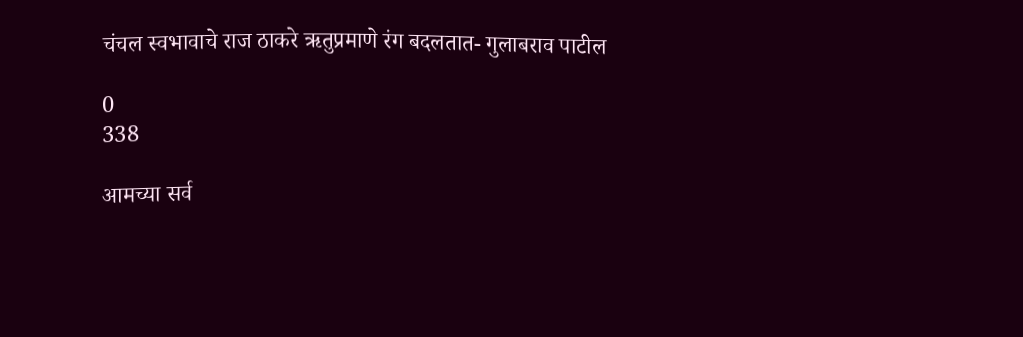चंचल स्वभावाचे राज ठाकरे ऋतुप्रमाणे रंग बदलतात- गुलाबराव पाटील

0
338

आमच्या सर्व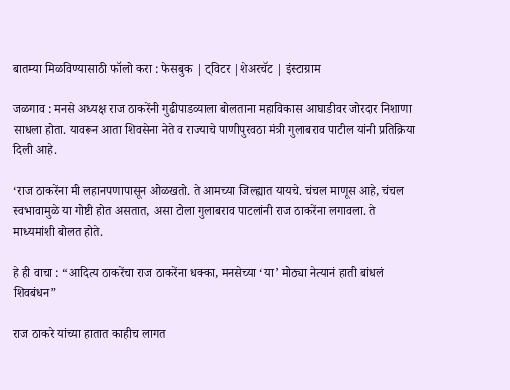बातम्या मिळविण्यासाठी फॉलो करा : फेसबुक | ट्विटर |शेअरचॅट | इंस्टाग्राम

जळगाव : मनसे अध्यक्ष राज ठाकरेंनी गुढीपाडव्याला बोलताना महाविकास आघाडीवर जोरदार निशाणा साधला होता. यावरून आता शिवसेना नेते व राज्याचे पाणीपुरवठा मंत्री गुलाबराव पाटील यांनी प्रतिक्रिया दिली आहे.

‘राज ठाकरेंना मी लहानपणापासून ओळखतो. ते आमच्या जिल्ह्यात यायचे. चंचल माणूस आहे, चंचल स्वभावामुळे या गोष्टी होत असतात, असा टोला गुलाबराव पाटलांनी राज ठाकरेंना लगावला. ते माध्यमांशी बोलत होते.

हे ही वाचा : “आदित्य ठाकरेंचा राज ठाकरेंना धक्का, मनसेच्या ‘या’ मोठ्या नेत्यानं हाती बांधलं शिवबंधन”

राज ठाकरे यांच्या हातात काहीच लागत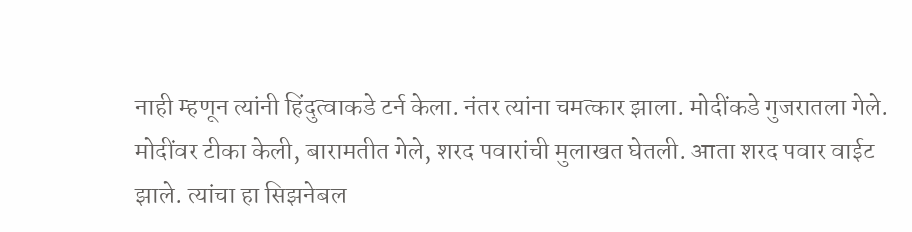नाही म्हणून त्यांनी हिंदुत्वाकडे टर्न केला. नंतर त्यांना चमत्कार झाला. मोदींकडे गुजरातला गेले. मोदींवर टीका केली, बारामतीत गेले, शरद पवारांची मुलाखत घेतली. आता शरद पवार वाईट झाले. त्यांचा हा सिझनेबल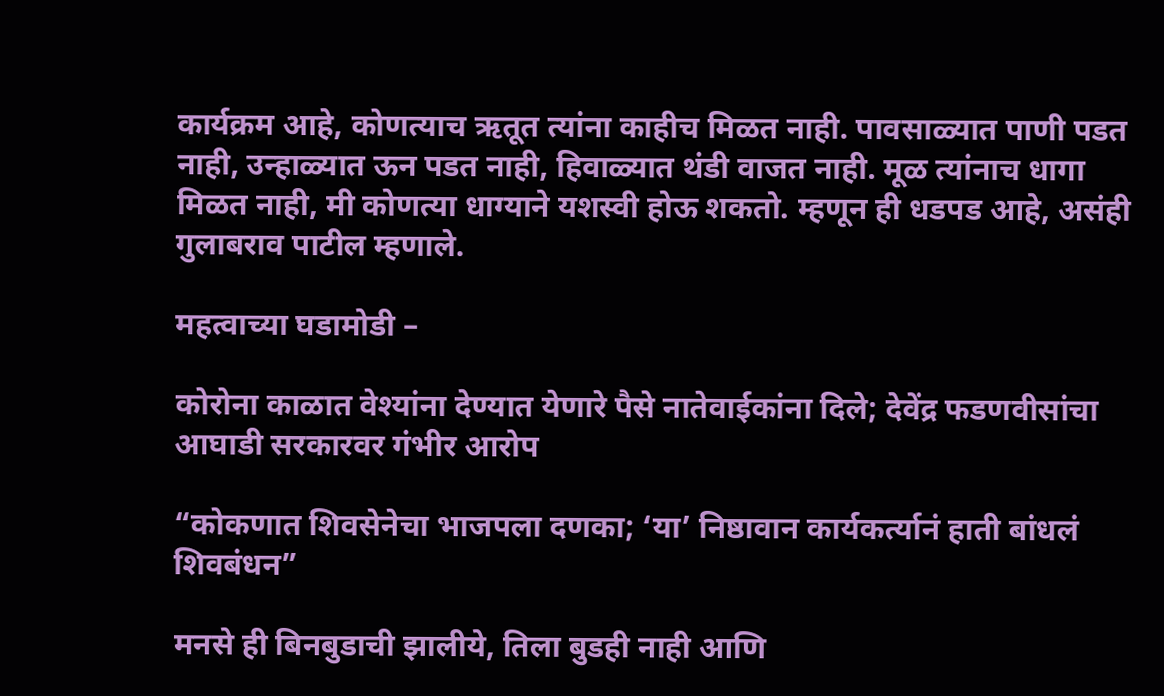कार्यक्रम आहे, कोणत्याच ऋतूत त्यांना काहीच मिळत नाही. पावसाळ्यात पाणी पडत नाही, उन्हाळ्यात ऊन पडत नाही, हिवाळ्यात थंडी वाजत नाही. मूळ त्यांनाच धागा मिळत नाही, मी कोणत्या धाग्याने यशस्वी होऊ शकतो. म्हणून ही धडपड आहे, असंही गुलाबराव पाटील म्हणाले.

महत्वाच्या घडामोडी –

कोरोना काळात वेश्यांना देण्यात येणारे पैसे नातेवाईकांना दिले; देवेंद्र फडणवीसांचा आघाडी सरकारवर गंभीर आरोप

“कोकणात शिवसेनेचा भाजपला दणका; ‘या’ निष्ठावान कार्यकर्त्यानं हाती बांधलं शिवबंधन”

मनसे ही बिनबुडाची झालीये, तिला बुडही नाही आणि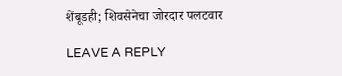शेंबूडही; शिवसेनेचा जोरदार पलटवार

LEAVE A REPLY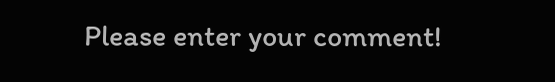Please enter your comment!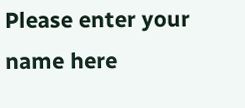Please enter your name here